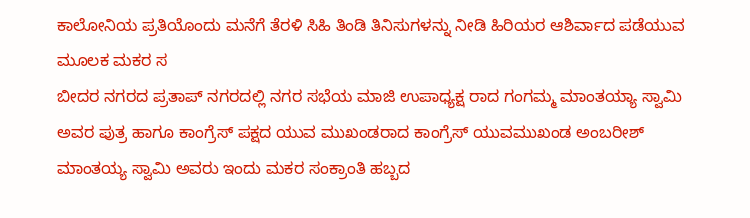ಕಾಲೋನಿಯ ಪ್ರತಿಯೊಂದು ಮನೆಗೆ ತೆರಳಿ ಸಿಹಿ ತಿಂಡಿ ತಿನಿಸುಗಳನ್ನು ನೀಡಿ ಹಿರಿಯರ ಆಶಿರ್ವಾದ ಪಡೆಯುವ ಮೂಲಕ ಮಕರ ಸ
ಬೀದರ ನಗರದ ಪ್ರತಾಪ್ ನಗರದಲ್ಲಿ ನಗರ ಸಭೆಯ ಮಾಜಿ ಉಪಾಧ್ಯಕ್ಷ ರಾದ ಗಂಗಮ್ಮ ಮಾಂತಯ್ಯಾ ಸ್ವಾಮಿ ಅವರ ಪುತ್ರ ಹಾಗೂ ಕಾಂಗ್ರೆಸ್ ಪಕ್ಷದ ಯುವ ಮುಖಂಡರಾದ ಕಾಂಗ್ರೆಸ್ ಯುವಮುಖಂಡ ಅಂಬರೀಶ್ ಮಾಂತಯ್ಯ ಸ್ವಾಮಿ ಅವರು ಇಂದು ಮಕರ ಸಂಕ್ರಾಂತಿ ಹಬ್ಬದ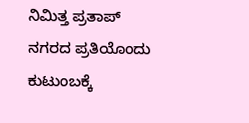ನಿಮಿತ್ತ ಪ್ರತಾಪ್ ನಗರದ ಪ್ರತಿಯೊಂದು ಕುಟುಂಬಕ್ಕೆ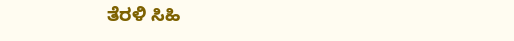ತೆರಳಿ ಸಿಹಿ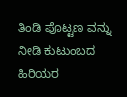ತಿಂಡಿ ಪೊಟ್ಟಣ ವನ್ನು ನೀಡಿ ಕುಟುಂಬದ ಹಿರಿಯರ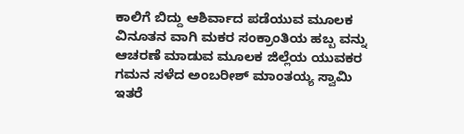ಕಾಲಿಗೆ ಬಿದ್ದು ಆಶಿರ್ವಾದ ಪಡೆಯುವ ಮೂಲಕ ವಿನೂತನ ವಾಗಿ ಮಕರ ಸಂಕ್ರಾಂತಿಯ ಹಬ್ಬ ವನ್ನು ಆಚರಣೆ ಮಾಡುವ ಮೂಲಕ ಜಿಲ್ಲೆಯ ಯುವಕರ ಗಮನ ಸಳೆದ ಅಂಬರೀಶ್ ಮಾಂತಯ್ಯ ಸ್ವಾಮಿ
ಇತರೆ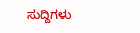ಸುದ್ದಿಗಳು